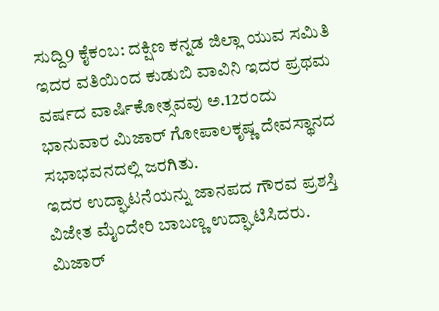ಸುದ್ದಿ9 ಕೈಕಂಬ: ದಕ್ಷಿಣ ಕನ್ನಡ ಜಿಲ್ಲಾ ಯುವ ಸಮಿತಿ ಇದರ ವತಿಯಿಂದ ಕುಡುಬಿ ವಾವಿನಿ ಇದರ ಪ್ರಥಮ ವರ್ಷದ ವಾರ್ಷಿಕೋತ್ಸವವು ಅ.12ರಂದು ಭಾನುವಾರ ಮಿಜಾರ್ ಗೋಪಾಲಕೃಷ್ಣ ದೇವಸ್ಥಾನದ ಸಭಾಭವನದಲ್ಲಿ ಜರಗಿತು.
ಇದರ ಉದ್ಘಾಟನೆಯನ್ನು ಜಾನಪದ ಗೌರವ ಪ್ರಶಸ್ತಿ ವಿಜೇತ ಮೈಂದೇರಿ ಬಾಬಣ್ಣ ಉದ್ಘಾಟಿಸಿದರು. ಮಿಜಾರ್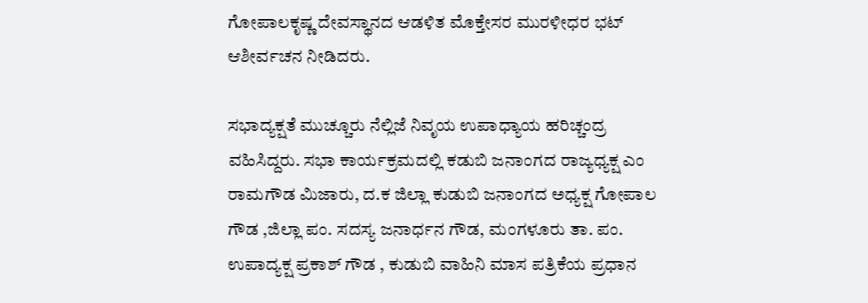ಗೋಪಾಲಕೃಷ್ಣ ದೇವಸ್ಥಾನದ ಆಡಳಿತ ಮೊಕ್ತೇಸರ ಮುರಳೀಧರ ಭಟ್ ಆಶೀರ್ವಚನ ನೀಡಿದರು.

ಸಭಾದ್ಯಕ್ಷತೆ ಮುಚ್ಚೂರು ನೆಲ್ಲಿಜೆ ನಿವೃಯ ಉಪಾಧ್ಯಾಯ ಹರಿಚ್ಚಂದ್ರ ವಹಿಸಿದ್ದರು. ಸಭಾ ಕಾರ್ಯಕ್ರಮದಲ್ಲಿ ಕಡುಬಿ ಜನಾಂಗದ ರಾಜ್ಯಧ್ಯಕ್ಷ ಎಂ ರಾಮಗೌಡ ಮಿಜಾರು, ದ.ಕ ಜಿಲ್ಲಾ ಕುಡುಬಿ ಜನಾಂಗದ ಅಧ್ಯಕ್ಷ ಗೋಪಾಲ ಗೌಡ ,ಜಿಲ್ಲಾ ಪಂ. ಸದಸ್ಯ ಜನಾರ್ಧನ ಗೌಡ, ಮಂಗಳೂರು ತಾ. ಪಂ. ಉಪಾದ್ಯಕ್ಷ ಪ್ರಕಾಶ್ ಗೌಡ , ಕುಡುಬಿ ವಾಹಿನಿ ಮಾಸ ಪತ್ರಿಕೆಯ ಪ್ರಧಾನ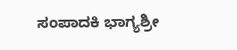ಸಂಪಾದಕಿ ಭಾಗ್ಯಶ್ರೀ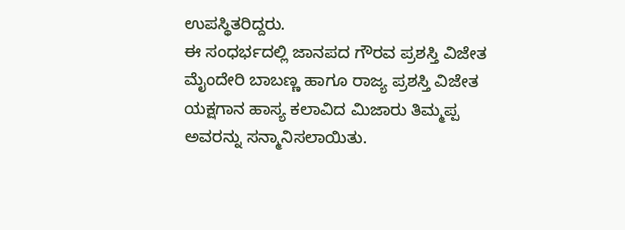ಉಪಸ್ಥಿತರಿದ್ದರು.
ಈ ಸಂಧರ್ಭದಲ್ಲಿ ಜಾನಪದ ಗೌರವ ಪ್ರಶಸ್ತಿ ವಿಜೇತ ಮೈಂದೇರಿ ಬಾಬಣ್ಣ ಹಾಗೂ ರಾಜ್ಯ ಪ್ರಶಸ್ತಿ ವಿಜೇತ ಯಕ್ಷಗಾನ ಹಾಸ್ಯ ಕಲಾವಿದ ಮಿಜಾರು ತಿಮ್ಮಪ್ಪ ಅವರನ್ನು ಸನ್ಮಾನಿಸಲಾಯಿತು.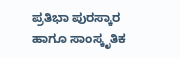ಪ್ರತಿಭಾ ಪುರಸ್ಕಾರ ಹಾಗೂ ಸಾಂಸ್ಕೃತಿಕ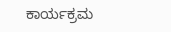ಕಾರ್ಯಕ್ರಮ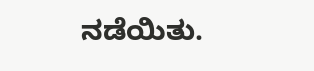ನಡೆಯಿತು.